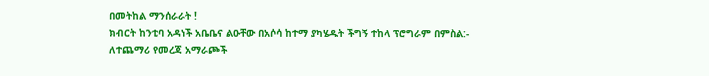በመትከል ማንሰራራት !
ክብርት ከንቲባ አዳነች አቤቤና ልዑቸው በአሶሳ ከተማ ያካሄዱት ችግኝ ተከላ ፕሮግራም በምስል:-
ለተጨማሪ የመረጃ አማራጮች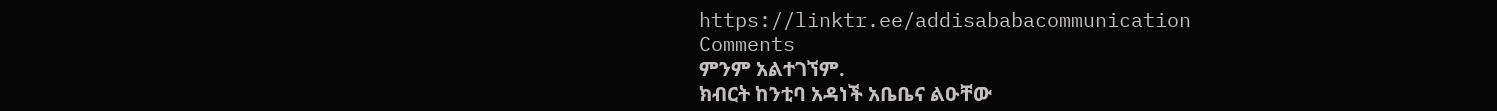https://linktr.ee/addisababacommunication
Comments
ምንም አልተገኘም.
ክብርት ከንቲባ አዳነች አቤቤና ልዑቸው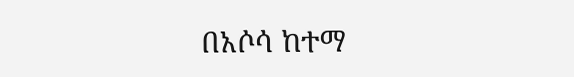በአሶሳ ከተማ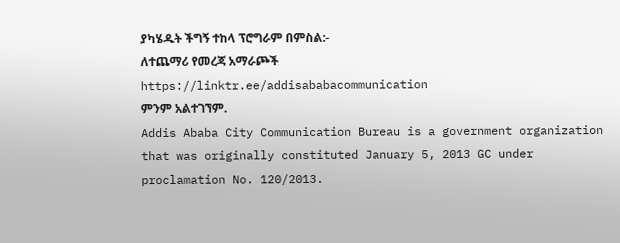ያካሄዱት ችግኝ ተከላ ፕሮግራም በምስል:-
ለተጨማሪ የመረጃ አማራጮች
https://linktr.ee/addisababacommunication
ምንም አልተገኘም.
Addis Ababa City Communication Bureau is a government organization that was originally constituted January 5, 2013 GC under proclamation No. 120/2013.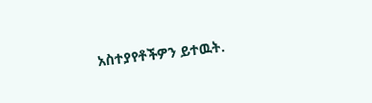አስተያየቶችዎን ይተዉት.